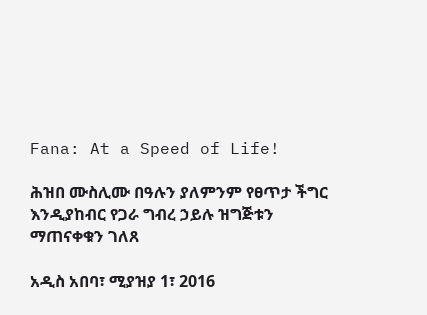Fana: At a Speed of Life!

ሕዝበ ሙስሊሙ በዓሉን ያለምንም የፀጥታ ችግር እንዲያከብር የጋራ ግብረ ኃይሉ ዝግጅቱን ማጠናቀቁን ገለጸ

አዲስ አበባ፣ ሚያዝያ 1፣ 2016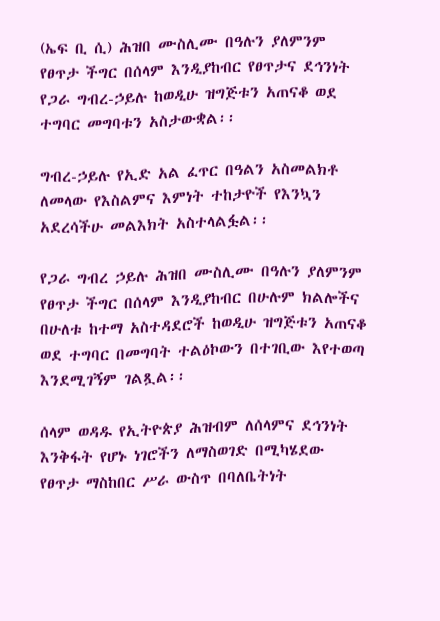(ኤፍ ቢ ሲ) ሕዝበ ሙስሊሙ በዓሉን ያለምንም የፀጥታ ችግር በሰላም እንዲያከብር የፀጥታና ደኅንነት የጋራ ግብረ-ኃይሉ ከወዲሁ ዝግጅቱን አጠናቆ ወደ ተግባር መግባቱን አስታውቋል፡፡

ግብረ-ኃይሉ የኢድ አል ፈጥር በዓልን አስመልክቶ ለመላው የእስልምና እምነት ተከታዮች የእንኳን አደረሳችሁ መልእክት አስተላልፏል፡፡

የጋራ ግብረ ኃይሉ ሕዝበ ሙስሊሙ በዓሉን ያለምንም የፀጥታ ችግር በሰላም እንዲያከብር በሁሉም ክልሎችና በሁለቱ ከተማ አስተዳደሮች ከወዲሁ ዝግጅቱን አጠናቆ ወደ ተግባር በመግባት ተልዕኮውን በተገቢው እየተወጣ እንደሚገኝም ገልጿል፡፡

ሰላም ወዳዱ የኢትዮጵያ ሕዝብም ለሰላምና ደኅንነት እንቅፋት የሆኑ ነገሮችን ለማስወገድ በሚካሄደው የፀጥታ ማስከበር ሥራ ውስጥ በባለቤትነት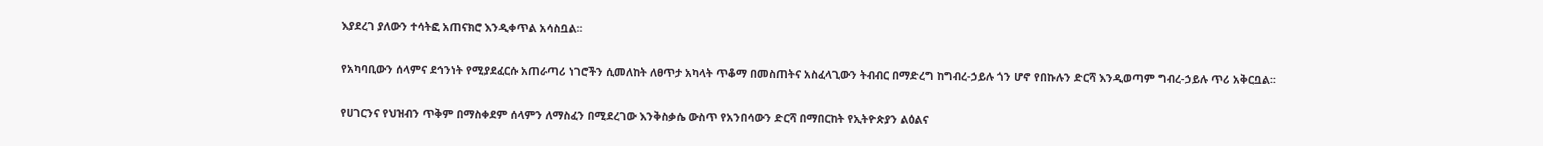እያደረገ ያለውን ተሳትፎ አጠናክሮ እንዲቀጥል አሳስቧል፡፡

የአካባቢውን ሰላምና ደኅንነት የሚያደፈርሱ አጠራጣሪ ነገሮችን ሲመለከት ለፀጥታ አካላት ጥቆማ በመስጠትና አስፈላጊውን ትብብር በማድረግ ከግብረ-ኃይሉ ጎን ሆኖ የበኩሉን ድርሻ እንዲወጣም ግብረ-ኃይሉ ጥሪ አቅርቧል፡፡

የሀገርንና የህዝብን ጥቅም በማስቀደም ሰላምን ለማስፈን በሚደረገው እንቅስቃሴ ውስጥ የአንበሳውን ድርሻ በማበርከት የኢትዮጵያን ልዕልና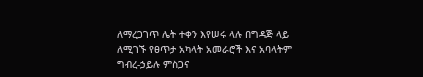ለማረጋገጥ ሌት ተቀን እየሠሩ ላሉ በግዳጅ ላይ ለሚገኙ የፀጥታ አካላት አመራሮች እና አባላትም ግብረ-ኃይሉ ምስጋና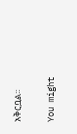አቅርቧል፡፡

You might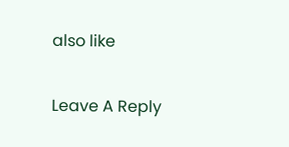also like

Leave A Reply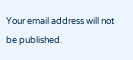Your email address will not be published.